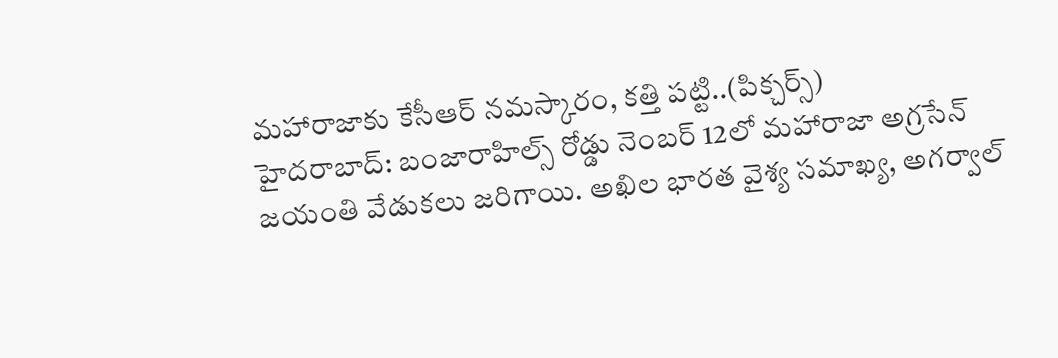మహారాజాకు కేసీఆర్ నమస్కారం, కత్తి పట్టి..(పిక్చర్స్)
హైదరాబాద్: బంజారాహిల్స్ రోడ్డు నెంబర్ 12లో మహారాజా అగ్రసేన్ జయంతి వేడుకలు జరిగాయి. అఖిల భారత వైశ్య సమాఖ్య, అగర్వాల్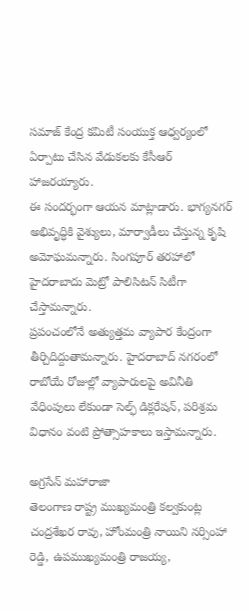సమాజ్ కేంద్ర కమిటీ సంయుక్త ఆధ్వర్యంలో ఏర్పాటు చేసిన వేడుకలకు కేసీఆర్ హాజరయ్యారు.
ఈ సందర్భంగా ఆయన మాట్లాడారు. భాగ్యనగర్ అభివృద్ధికి వైశ్యులు, మార్వాడీలు చేస్తున్న కృషి అమోఘమన్నారు. సింగపూర్ తరహాలో హైదరాబాదు మెట్రో పాలిసిటన్ సిటీగా చేస్తామన్నారు.
ప్రపంచంలోనే అత్యుత్తమ వ్యాపార కేంద్రంగా తీర్చిదిద్దుతామన్నారు. హైదరాబాద్ నగరంలో రాబోయే రోజుల్లో వ్యాపారులపై అవినీతి వేధింపులు లేకుండా సెల్ఫ్ డిక్లరేషన్, పరిశ్రమ విధానం వంటి ప్రోత్సాహకాలు ఇస్తామన్నారు.

అగ్రసేన్ మహారాజా
తెలంగాణ రాష్ట్ర ముఖ్యమంత్రి కల్వకుంట్ల చంద్రశేఖర రావు, హోంమంత్రి నాయిని నర్సింహా రెడ్డి, ఉపముఖ్యమంత్రి రాజయ్య,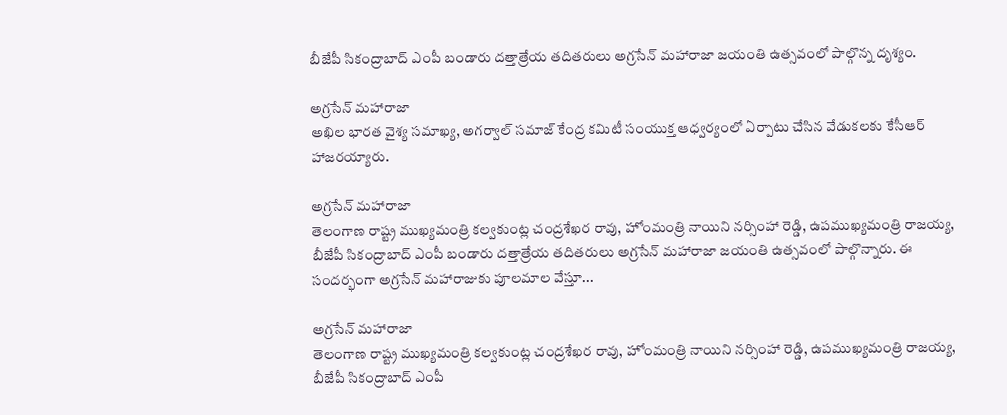బీజేపీ సికంద్రాబాద్ ఎంపీ బండారు దత్తాత్రేయ తదితరులు అగ్రసేన్ మహారాజా జయంతి ఉత్సవంలో పాల్గొన్న దృశ్యం.

అగ్రసేన్ మహారాజా
అఖిల భారత వైశ్య సమాఖ్య, అగర్వాల్ సమాజ్ కేంద్ర కమిటీ సంయుక్త ఆధ్వర్యంలో ఏర్పాటు చేసిన వేడుకలకు కేసీఆర్ హాజరయ్యారు.

అగ్రసేన్ మహారాజా
తెలంగాణ రాష్ట్ర ముఖ్యమంత్రి కల్వకుంట్ల చంద్రశేఖర రావు, హోంమంత్రి నాయిని నర్సింహా రెడ్డి, ఉపముఖ్యమంత్రి రాజయ్య, బీజేపీ సికంద్రాబాద్ ఎంపీ బండారు దత్తాత్రేయ తదితరులు అగ్రసేన్ మహారాజా జయంతి ఉత్సవంలో పాల్గొన్నారు. ఈ సందర్భంగా అగ్రసేన్ మహారాజుకు పూలమాల వేస్తూ...

అగ్రసేన్ మహారాజా
తెలంగాణ రాష్ట్ర ముఖ్యమంత్రి కల్వకుంట్ల చంద్రశేఖర రావు, హోంమంత్రి నాయిని నర్సింహా రెడ్డి, ఉపముఖ్యమంత్రి రాజయ్య, బీజేపీ సికంద్రాబాద్ ఎంపీ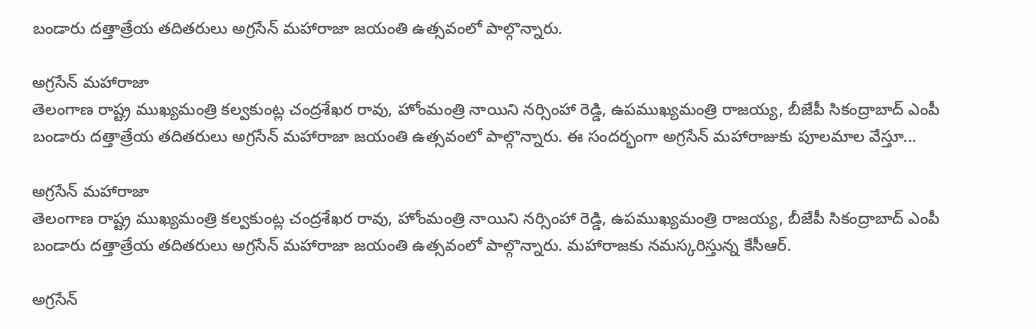బండారు దత్తాత్రేయ తదితరులు అగ్రసేన్ మహారాజా జయంతి ఉత్సవంలో పాల్గొన్నారు.

అగ్రసేన్ మహారాజా
తెలంగాణ రాష్ట్ర ముఖ్యమంత్రి కల్వకుంట్ల చంద్రశేఖర రావు, హోంమంత్రి నాయిని నర్సింహా రెడ్డి, ఉపముఖ్యమంత్రి రాజయ్య, బీజేపీ సికంద్రాబాద్ ఎంపీ బండారు దత్తాత్రేయ తదితరులు అగ్రసేన్ మహారాజా జయంతి ఉత్సవంలో పాల్గొన్నారు. ఈ సందర్భంగా అగ్రసేన్ మహారాజుకు పూలమాల వేస్తూ...

అగ్రసేన్ మహారాజా
తెలంగాణ రాష్ట్ర ముఖ్యమంత్రి కల్వకుంట్ల చంద్రశేఖర రావు, హోంమంత్రి నాయిని నర్సింహా రెడ్డి, ఉపముఖ్యమంత్రి రాజయ్య, బీజేపీ సికంద్రాబాద్ ఎంపీ బండారు దత్తాత్రేయ తదితరులు అగ్రసేన్ మహారాజా జయంతి ఉత్సవంలో పాల్గొన్నారు. మహారాజకు నమస్కరిస్తున్న కేసీఆర్.

అగ్రసేన్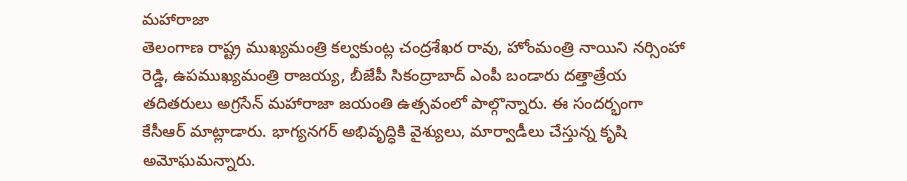మహారాజా
తెలంగాణ రాష్ట్ర ముఖ్యమంత్రి కల్వకుంట్ల చంద్రశేఖర రావు, హోంమంత్రి నాయిని నర్సింహా రెడ్డి, ఉపముఖ్యమంత్రి రాజయ్య, బీజేపీ సికంద్రాబాద్ ఎంపీ బండారు దత్తాత్రేయ తదితరులు అగ్రసేన్ మహారాజా జయంతి ఉత్సవంలో పాల్గొన్నారు. ఈ సందర్భంగా కేసీఆర్ మాట్లాడారు. భాగ్యనగర్ అభివృద్ధికి వైశ్యులు, మార్వాడీలు చేస్తున్న కృషి అమోఘమన్నారు.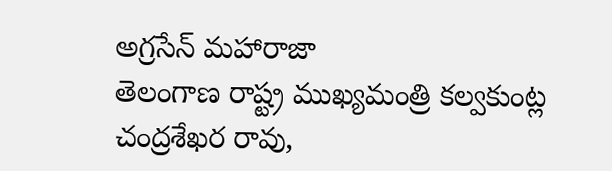అగ్రసేన్ మహారాజా
తెలంగాణ రాష్ట్ర ముఖ్యమంత్రి కల్వకుంట్ల చంద్రశేఖర రావు,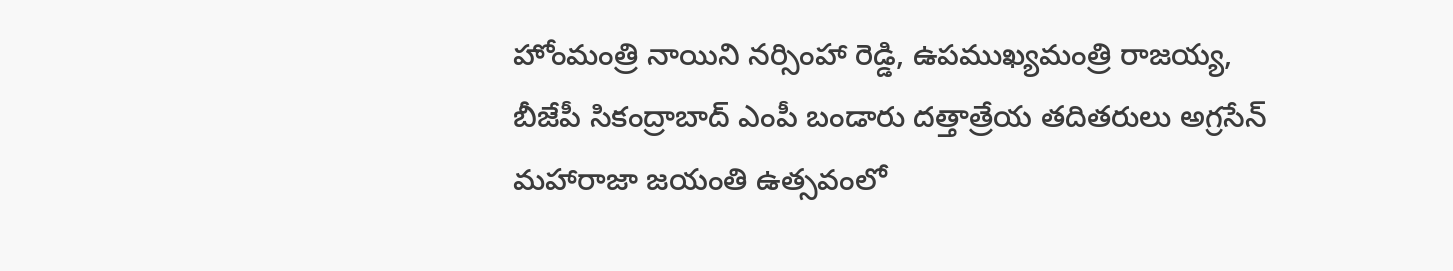హోంమంత్రి నాయిని నర్సింహా రెడ్డి, ఉపముఖ్యమంత్రి రాజయ్య, బీజేపీ సికంద్రాబాద్ ఎంపీ బండారు దత్తాత్రేయ తదితరులు అగ్రసేన్ మహారాజా జయంతి ఉత్సవంలో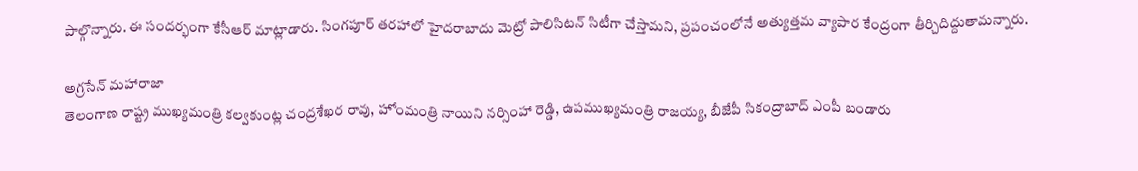పాల్గొన్నారు. ఈ సందర్భంగా కేసీఆర్ మాట్లాడారు. సింగపూర్ తరహాలో హైదరాబాదు మెట్రో పాలిసిటన్ సిటీగా చేస్తామని, ప్రపంచంలోనే అత్యుత్తమ వ్యాపార కేంద్రంగా తీర్చిదిద్దుతామన్నారు.

అగ్రసేన్ మహారాజా
తెలంగాణ రాష్ట్ర ముఖ్యమంత్రి కల్వకుంట్ల చంద్రశేఖర రావు, హోంమంత్రి నాయిని నర్సింహా రెడ్డి, ఉపముఖ్యమంత్రి రాజయ్య, బీజేపీ సికంద్రాబాద్ ఎంపీ బండారు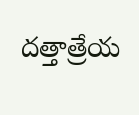దత్తాత్రేయ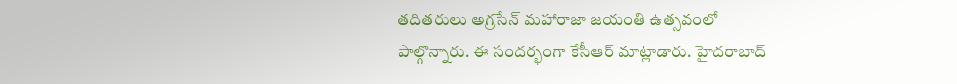తదితరులు అగ్రసేన్ మహారాజా జయంతి ఉత్సవంలో పాల్గొన్నారు. ఈ సందర్భంగా కేసీఆర్ మాట్లాడారు. హైదరాబాద్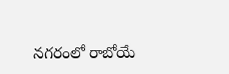నగరంలో రాబోయే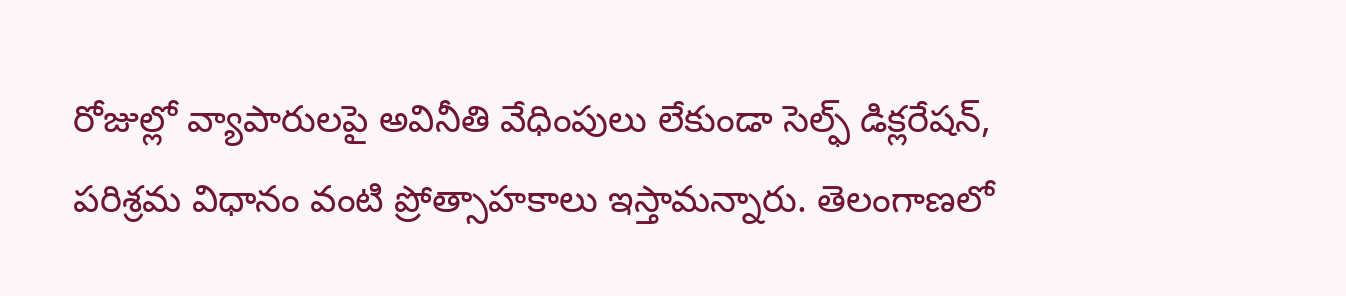రోజుల్లో వ్యాపారులపై అవినీతి వేధింపులు లేకుండా సెల్ఫ్ డిక్లరేషన్, పరిశ్రమ విధానం వంటి ప్రోత్సాహకాలు ఇస్తామన్నారు. తెలంగాణలో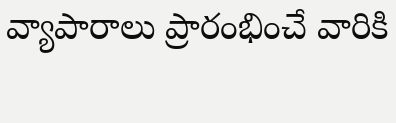వ్యాపారాలు ప్రారంభించే వారికి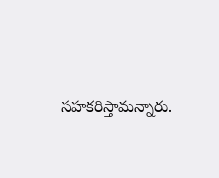సహకరిస్తామన్నారు.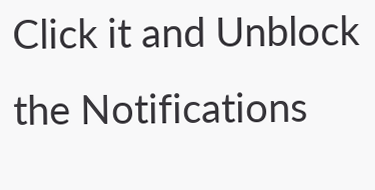Click it and Unblock the Notifications